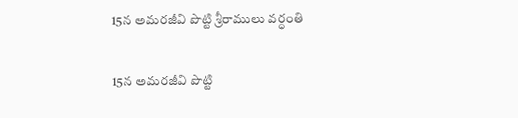15న అమరజీవి పొట్టి శ్రీరాములు వర్ధంతి

15న అమరజీవి పొట్టి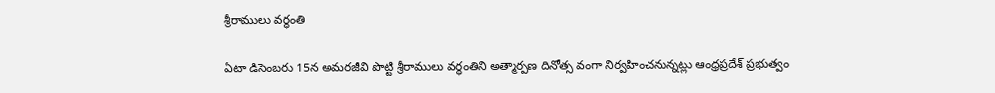శ్రీరాములు వర్ధంతి

ఏటా డిసెంబరు 15న అమరజీవి పొట్టి శ్రీరాములు వర్ధంతిని అత్మార్పణ దినోత్స వంగా నిర్వహించనున్నట్లు ఆంధ్రప్రదేశ్ ప్రభుత్వం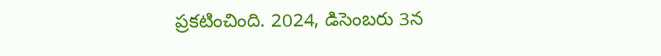ప్రకటించింది. 2024, డిసెంబరు 3న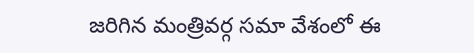జరిగిన మంత్రివర్గ సమా వేశంలో ఈ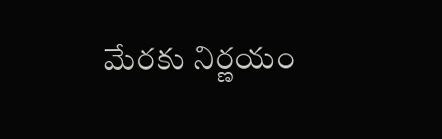మేరకు నిర్ణయం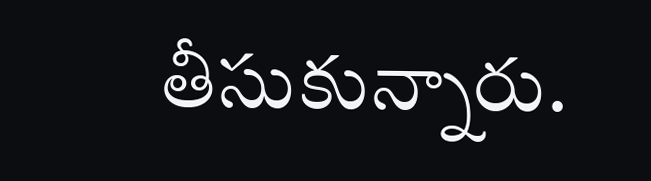తీసుకున్నారు.